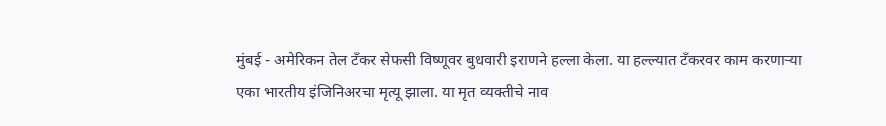मुंबई - अमेरिकन तेल टँकर सेफसी विष्णूवर बुधवारी इराणने हल्ला केला. या हल्ल्यात टँकरवर काम करणाऱ्या एका भारतीय इंजिनिअरचा मृत्यू झाला. या मृत व्यक्तीचे नाव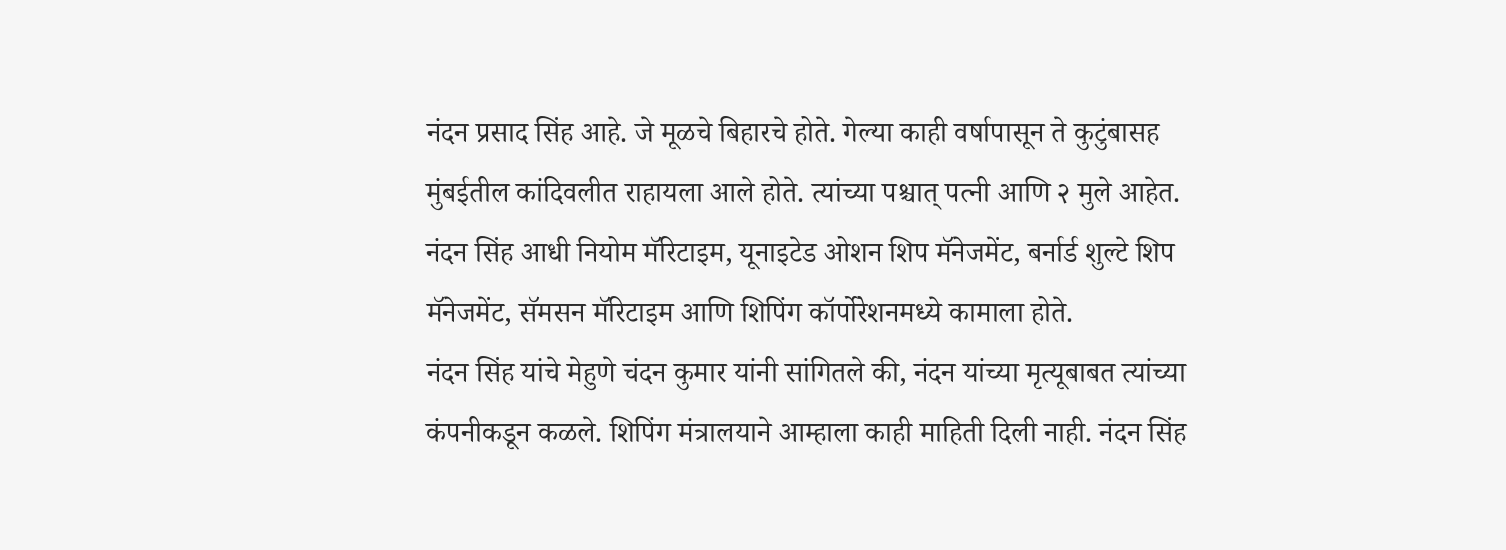नंदन प्रसाद सिंह आहे. जे मूळचे बिहारचे होते. गेल्या काही वर्षापासून ते कुटुंबासह मुंबईतील कांदिवलीत राहायला आले होते. त्यांच्या पश्चात् पत्नी आणि २ मुले आहेत. नंदन सिंह आधी नियोम मॅरिटाइम, यूनाइटेड ओशन शिप मॅनेजमेंट, बर्नार्ड शुल्टे शिप मॅनेजमेंट, सॅमसन मॅरिटाइम आणि शिपिंग कॉर्पोरेशनमध्ये कामाला होते.
नंदन सिंह यांचे मेहुणे चंदन कुमार यांनी सांगितले की, नंदन यांच्या मृत्यूबाबत त्यांच्या कंपनीकडून कळले. शिपिंग मंत्रालयाने आम्हाला काही माहिती दिली नाही. नंदन सिंह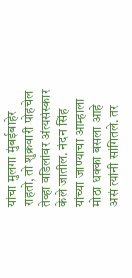यांचा मुलगा मुंबईबाहेर राहतो, तो शुक्रवारी पोहचेल तेव्हा वडिलांवर अंत्यसंस्कार केले जातील. नंदन सिंह यांच्या जाण्याचा आम्हाला मोठा धक्का बसला आहे असं त्यांनी सांगितले. तर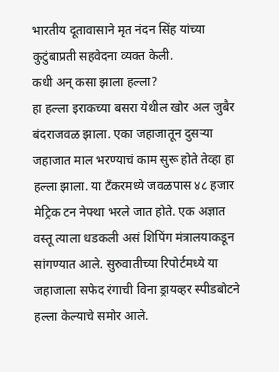भारतीय दूतावासाने मृत नंदन सिंह यांच्या कुटुंबाप्रती सहवेदना व्यक्त केली.
कधी अन् कसा झाला हल्ला?
हा हल्ला इराकच्या बसरा येथील खोर अल जुबैर बंदराजवळ झाला. एका जहाजातून दुसऱ्या जहाजात माल भरण्याचं काम सुरू होते तेव्हा हा हल्ला झाला. या टँकरमध्ये जवळपास ४८ हजार मेट्रिक टन नेफ्था भरले जात होते. एक अज्ञात वस्तू त्याला धडकली असं शिपिंग मंत्रालयाकडून सांगण्यात आले. सुरुवातीच्या रिपोर्टमध्ये या जहाजाला सफेद रंगाची विना ड्रायव्हर स्पीडबोटने हल्ला केल्याचे समोर आले.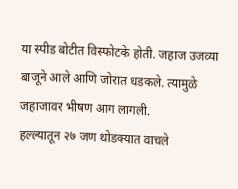या स्पीड बोटीत विस्फोटके होती. जहाज उजव्या बाजूने आले आणि जोरात धडकले. त्यामुळे जहाजावर भीषण आग लागली.
हल्ल्यातून २७ जण थोडक्यात वाचले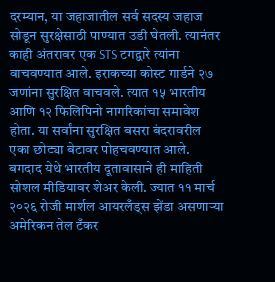दरम्यान, या जहाजातील सर्व सदस्य जहाज सोडून सुरक्षेसाठी पाण्यात उडी घेतली. त्यानंतर काही अंतरावर एक STS टगद्वारे त्यांना वाचवण्यात आले. इराकच्या कोस्ट गार्डने २७ जणांना सुरक्षित वाचवले. त्यात १५ भारतीय आणि १२ फिलिपिनो नागरिकांचा समावेश होता. या सर्वांना सुरक्षित बसरा बंदरावरील एका छोट्या बेटावर पोहचवण्यात आले. बगदाद येथे भारतीय दूतावासाने ही माहिती सोशल मीडियावर शेअर केली. ज्यात ११ मार्च २०२६ रोजी मार्शल आयरलँड्स झेंडा असणाऱ्या अमेरिकन तेल टँकर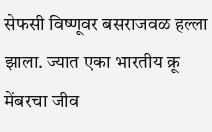सेफसी विष्णूवर बसराजवळ हल्ला झाला. ज्यात एका भारतीय क्रू मेंबरचा जीव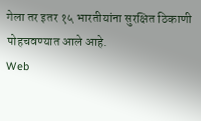गेला तर इतर १५ भारतीयांना सुरक्षित ठिकाणी पोहचवण्यात आले आहे.
Web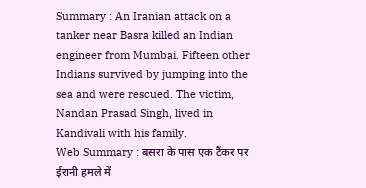Summary : An Iranian attack on a tanker near Basra killed an Indian engineer from Mumbai. Fifteen other Indians survived by jumping into the sea and were rescued. The victim, Nandan Prasad Singh, lived in Kandivali with his family.
Web Summary : बसरा के पास एक टैंकर पर ईरानी हमले में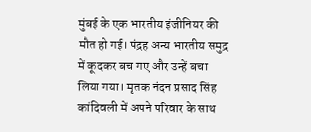मुंबई के एक भारतीय इंजीनियर की मौत हो गई। पंद्रह अन्य भारतीय समुद्र में कूदकर बच गए और उन्हें बचा लिया गया। मृतक नंदन प्रसाद सिंह कांदिवली में अपने परिवार के साथ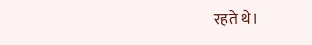रहते थे।